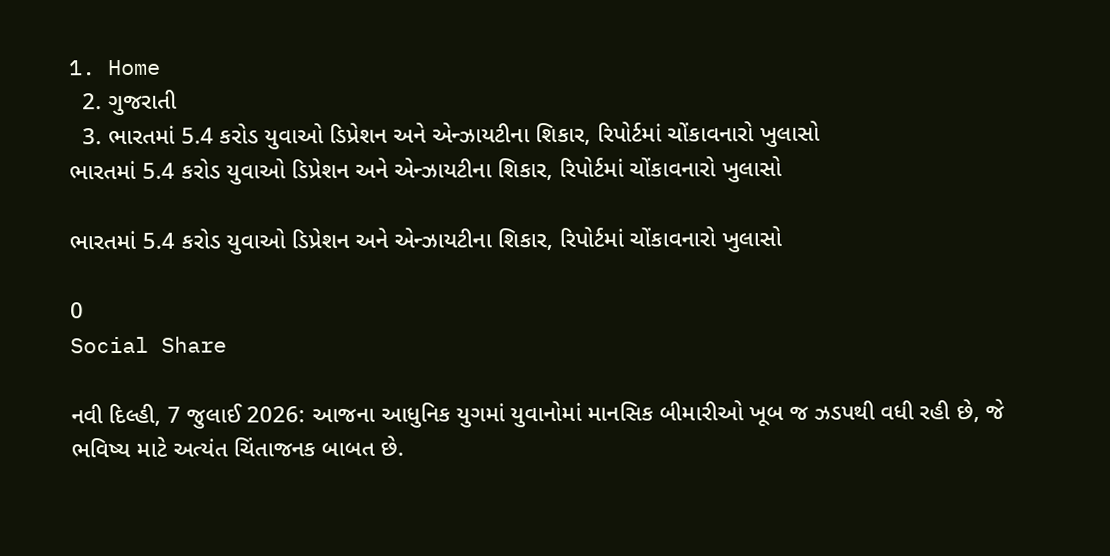1. Home
  2. ગુજરાતી
  3. ભારતમાં 5.4 કરોડ યુવાઓ ડિપ્રેશન અને એન્ઝાયટીના શિકાર, રિપોર્ટમાં ચોંકાવનારો ખુલાસો
ભારતમાં 5.4 કરોડ યુવાઓ ડિપ્રેશન અને એન્ઝાયટીના શિકાર, રિપોર્ટમાં ચોંકાવનારો ખુલાસો

ભારતમાં 5.4 કરોડ યુવાઓ ડિપ્રેશન અને એન્ઝાયટીના શિકાર, રિપોર્ટમાં ચોંકાવનારો ખુલાસો

0
Social Share

નવી દિલ્હી, 7 જુલાઈ 2026: આજના આધુનિક યુગમાં યુવાનોમાં માનસિક બીમારીઓ ખૂબ જ ઝડપથી વધી રહી છે, જે ભવિષ્ય માટે અત્યંત ચિંતાજનક બાબત છે.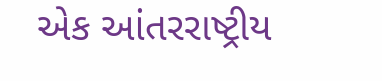એક આંતરરાષ્ટ્રીય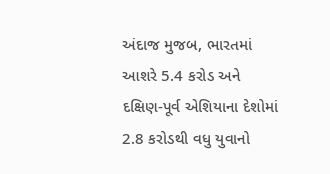અંદાજ મુજબ, ભારતમાં આશરે 5.4 કરોડ અને દક્ષિણ-પૂર્વ એશિયાના દેશોમાં 2.8 કરોડથી વધુ યુવાનો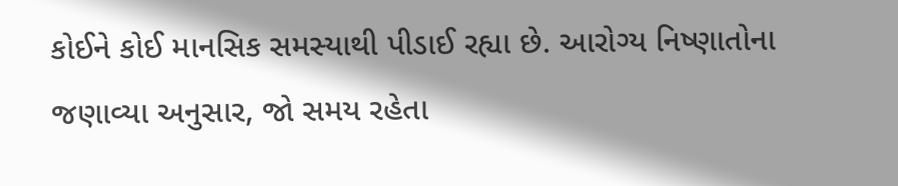કોઈને કોઈ માનસિક સમસ્યાથી પીડાઈ રહ્યા છે. આરોગ્ય નિષ્ણાતોના જણાવ્યા અનુસાર, જો સમય રહેતા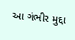આ ગંભીર મુદ્દા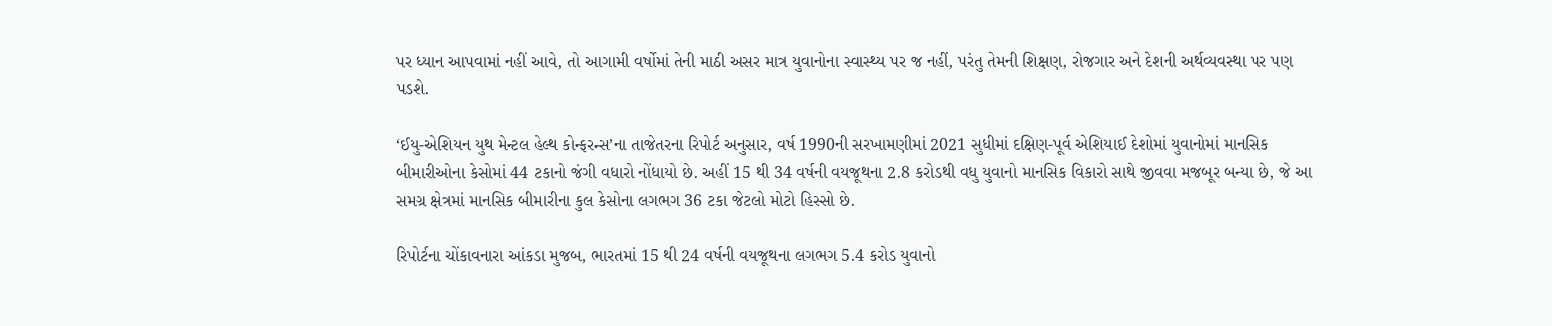પર ધ્યાન આપવામાં નહીં આવે, તો આગામી વર્ષોમાં તેની માઠી અસર માત્ર યુવાનોના સ્વાસ્થ્ય પર જ નહીં, પરંતુ તેમની શિક્ષણ, રોજગાર અને દેશની અર્થવ્યવસ્થા પર પણ પડશે.

‘ઈયુ-એશિયન યુથ મેન્ટલ હેલ્થ કોન્ફરન્સ’ના તાજેતરના રિપોર્ટ અનુસાર, વર્ષ 1990ની સરખામણીમાં 2021 સુધીમાં દક્ષિણ-પૂર્વ એશિયાઈ દેશોમાં યુવાનોમાં માનસિક બીમારીઓના કેસોમાં 44 ટકાનો જંગી વધારો નોંધાયો છે. અહીં 15 થી 34 વર્ષની વયજૂથના 2.8 કરોડથી વધુ યુવાનો માનસિક વિકારો સાથે જીવવા મજબૂર બન્યા છે, જે આ સમગ્ર ક્ષેત્રમાં માનસિક બીમારીના કુલ કેસોના લગભગ 36 ટકા જેટલો મોટો હિસ્સો છે.

રિપોર્ટના ચોંકાવનારા આંકડા મુજબ, ભારતમાં 15 થી 24 વર્ષની વયજૂથના લગભગ 5.4 કરોડ યુવાનો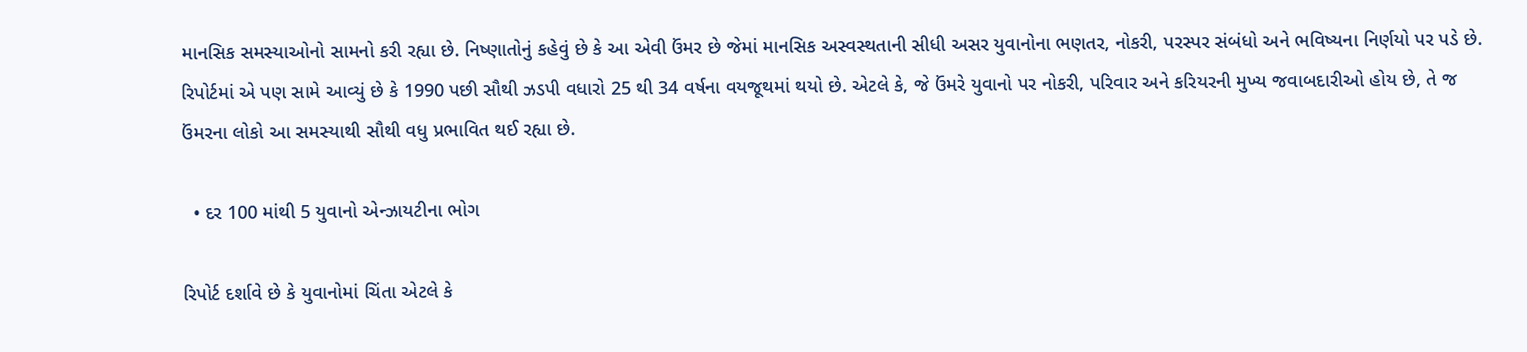માનસિક સમસ્યાઓનો સામનો કરી રહ્યા છે. નિષ્ણાતોનું કહેવું છે કે આ એવી ઉંમર છે જેમાં માનસિક અસ્વસ્થતાની સીધી અસર યુવાનોના ભણતર, નોકરી, પરસ્પર સંબંધો અને ભવિષ્યના નિર્ણયો પર પડે છે. રિપોર્ટમાં એ પણ સામે આવ્યું છે કે 1990 પછી સૌથી ઝડપી વધારો 25 થી 34 વર્ષના વયજૂથમાં થયો છે. એટલે કે, જે ઉંમરે યુવાનો પર નોકરી, પરિવાર અને કરિયરની મુખ્ય જવાબદારીઓ હોય છે, તે જ ઉંમરના લોકો આ સમસ્યાથી સૌથી વધુ પ્રભાવિત થઈ રહ્યા છે.

  • દર 100 માંથી 5 યુવાનો એન્ઝાયટીના ભોગ

રિપોર્ટ દર્શાવે છે કે યુવાનોમાં ચિંતા એટલે કે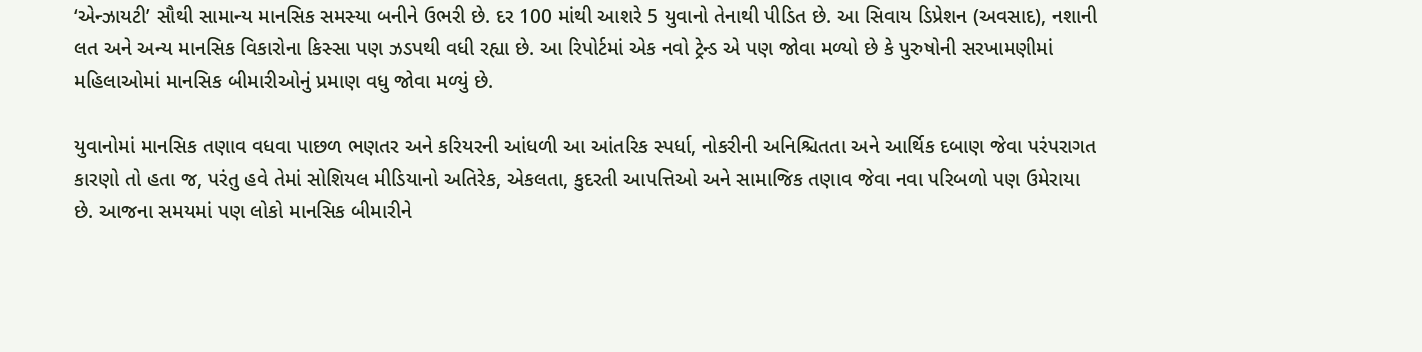‘એન્ઝાયટી’ સૌથી સામાન્ય માનસિક સમસ્યા બનીને ઉભરી છે. દર 100 માંથી આશરે 5 યુવાનો તેનાથી પીડિત છે. આ સિવાય ડિપ્રેશન (અવસાદ), નશાની લત અને અન્ય માનસિક વિકારોના કિસ્સા પણ ઝડપથી વધી રહ્યા છે. આ રિપોર્ટમાં એક નવો ટ્રેન્ડ એ પણ જોવા મળ્યો છે કે પુરુષોની સરખામણીમાં મહિલાઓમાં માનસિક બીમારીઓનું પ્રમાણ વધુ જોવા મળ્યું છે.

યુવાનોમાં માનસિક તણાવ વધવા પાછળ ભણતર અને કરિયરની આંધળી આ આંતરિક સ્પર્ધા, નોકરીની અનિશ્ચિતતા અને આર્થિક દબાણ જેવા પરંપરાગત કારણો તો હતા જ, પરંતુ હવે તેમાં સોશિયલ મીડિયાનો અતિરેક, એકલતા, કુદરતી આપત્તિઓ અને સામાજિક તણાવ જેવા નવા પરિબળો પણ ઉમેરાયા છે. આજના સમયમાં પણ લોકો માનસિક બીમારીને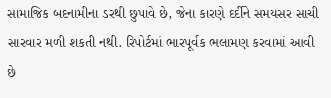સામાજિક બદનામીના ડરથી છુપાવે છે, જેના કારણે દર્દીને સમયસર સાચી સારવાર મળી શકતી નથી. રિપોર્ટમાં ભારપૂર્વક ભલામણ કરવામાં આવી છે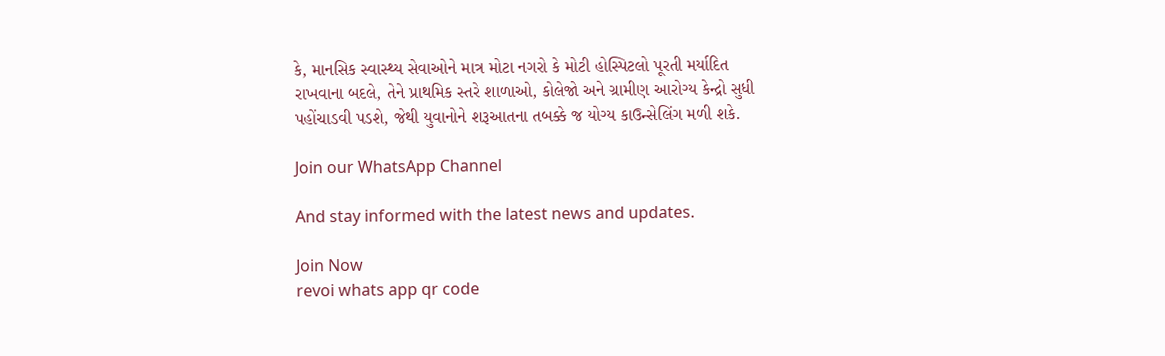કે, માનસિક સ્વાસ્થ્ય સેવાઓને માત્ર મોટા નગરો કે મોટી હોસ્પિટલો પૂરતી મર્યાદિત રાખવાના બદલે, તેને પ્રાથમિક સ્તરે શાળાઓ, કોલેજો અને ગ્રામીણ આરોગ્ય કેન્દ્રો સુધી પહોંચાડવી પડશે, જેથી યુવાનોને શરૂઆતના તબક્કે જ યોગ્ય કાઉન્સેલિંગ મળી શકે.

Join our WhatsApp Channel

And stay informed with the latest news and updates.

Join Now
revoi whats app qr code